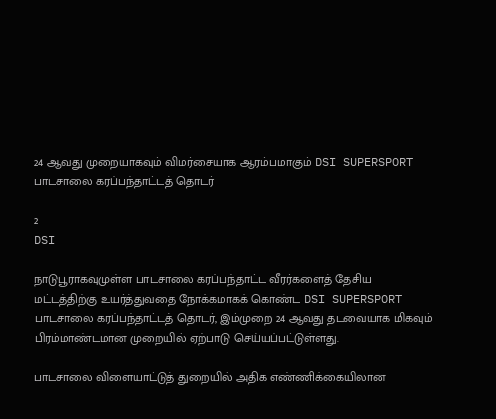24 ஆவது முறையாகவும் விமர்சையாக ஆரம்பமாகும் DSI SUPERSPORT பாடசாலை கரப்பந்தாட்டத் தொடர்

2
DSI

நாடுபூராகவுமுள்ள பாடசாலை கரப்பந்தாட்ட வீரர்களைத் தேசிய மட்டத்திற்கு உயர்த்துவதை நோக்கமாகக் கொண்ட DSI SUPERSPORT பாடசாலை கரப்பந்தாட்டத் தொடர், இம்முறை 24 ஆவது தடவையாக மிகவும் பிரம்மாண்டமான முறையில் ஏற்பாடு செய்யப்பட்டுள்ளது.

பாடசாலை விளையாட்டுத் துறையில் அதிக எண்ணிக்கையிலான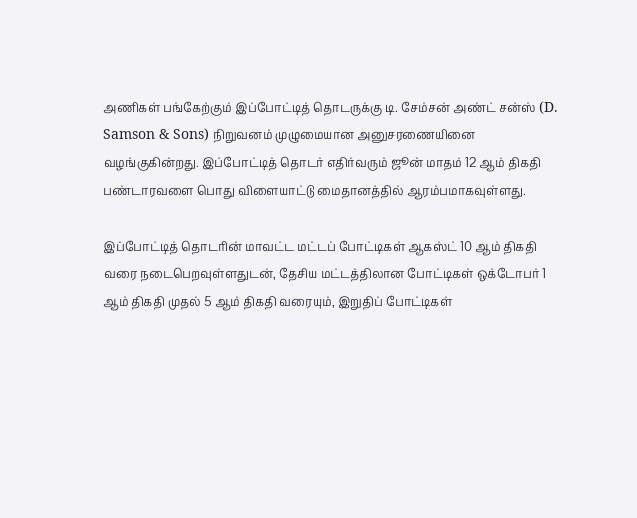அணிகள் பங்கேற்கும் இப்போட்டித் தொடருக்கு டி. சேம்சன் அண்ட் சன்ஸ் (D. Samson & Sons) நிறுவனம் முழுமையான அனுசரணையினை வழங்குகின்றது. இப்போட்டித் தொடர் எதிர்வரும் ஜூன் மாதம் 12 ஆம் திகதி பண்டாரவளை பொது விளையாட்டு மைதானத்தில் ஆரம்பமாகவுள்ளது.

இப்போட்டித் தொடரின் மாவட்ட மட்டப் போட்டிகள் ஆகஸ்ட் 10 ஆம் திகதி வரை நடைபெறவுள்ளதுடன், தேசிய மட்டத்திலான போட்டிகள் ஒக்டோபர் 1 ஆம் திகதி முதல் 5 ஆம் திகதி வரையும், இறுதிப் போட்டிகள்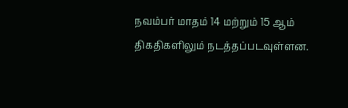நவம்பர் மாதம் 14 மற்றும் 15 ஆம் திகதிகளிலும் நடத்தப்படவுள்ளன.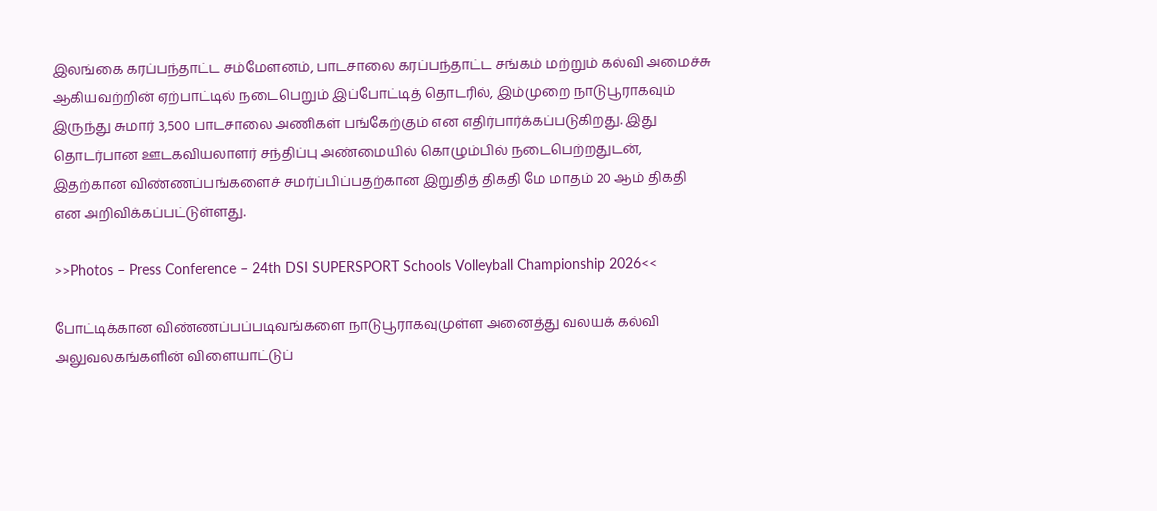இலங்கை கரப்பந்தாட்ட சம்மேளனம், பாடசாலை கரப்பந்தாட்ட சங்கம் மற்றும் கல்வி அமைச்சு ஆகியவற்றின் ஏற்பாட்டில் நடைபெறும் இப்போட்டித் தொடரில், இம்முறை நாடுபூராகவும் இருந்து சுமார் 3,500 பாடசாலை அணிகள் பங்கேற்கும் என எதிர்பார்க்கப்படுகிறது. இது தொடர்பான ஊடகவியலாளர் சந்திப்பு அண்மையில் கொழும்பில் நடைபெற்றதுடன், இதற்கான விண்ணப்பங்களைச் சமர்ப்பிப்பதற்கான இறுதித் திகதி மே மாதம் 20 ஆம் திகதி என அறிவிக்கப்பட்டுள்ளது.

>>Photos – Press Conference – 24th DSI SUPERSPORT Schools Volleyball Championship 2026<<

போட்டிக்கான விண்ணப்பப்படிவங்களை நாடுபூராகவுமுள்ள அனைத்து வலயக் கல்வி அலுவலகங்களின் விளையாட்டுப்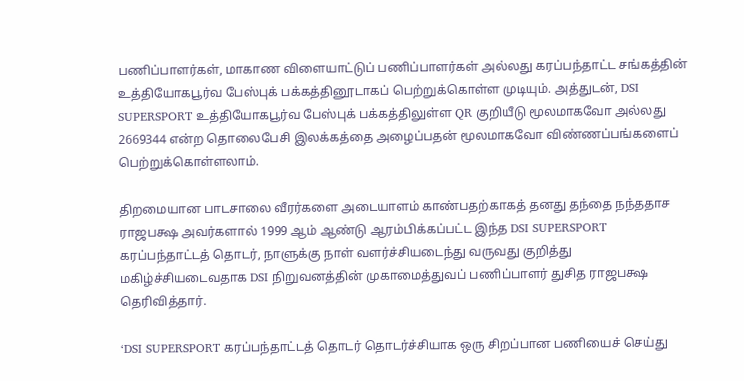பணிப்பாளர்கள், மாகாண விளையாட்டுப் பணிப்பாளர்கள் அல்லது கரப்பந்தாட்ட சங்கத்தின் உத்தியோகபூர்வ பேஸ்புக் பக்கத்தினூடாகப் பெற்றுக்கொள்ள முடியும். அத்துடன், DSI SUPERSPORT உத்தியோகபூர்வ பேஸ்புக் பக்கத்திலுள்ள QR குறியீடு மூலமாகவோ அல்லது 2669344 என்ற தொலைபேசி இலக்கத்தை அழைப்பதன் மூலமாகவோ விண்ணப்பங்களைப் பெற்றுக்கொள்ளலாம்.

திறமையான பாடசாலை வீரர்களை அடையாளம் காண்பதற்காகத் தனது தந்தை நந்ததாச ராஜபக்ஷ அவர்களால் 1999 ஆம் ஆண்டு ஆரம்பிக்கப்பட்ட இந்த DSI SUPERSPORT கரப்பந்தாட்டத் தொடர், நாளுக்கு நாள் வளர்ச்சியடைந்து வருவது குறித்து மகிழ்ச்சியடைவதாக DSI நிறுவனத்தின் முகாமைத்துவப் பணிப்பாளர் துசித ராஜபக்ஷ தெரிவித்தார்.

‘DSI SUPERSPORT கரப்பந்தாட்டத் தொடர் தொடர்ச்சியாக ஒரு சிறப்பான பணியைச் செய்து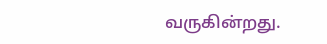வருகின்றது.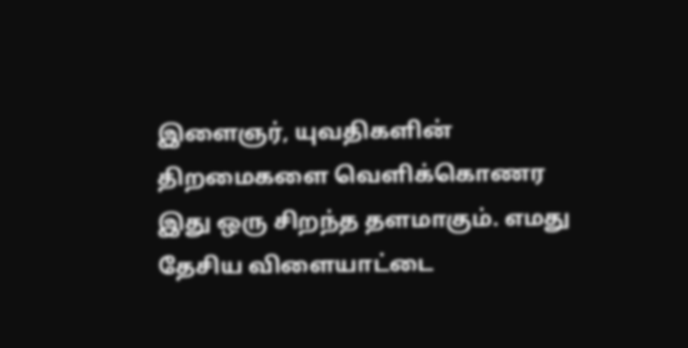இளைஞர், யுவதிகளின் திறமைகளை வெளிக்கொணர இது ஒரு சிறந்த தளமாகும். எமது தேசிய விளையாட்டை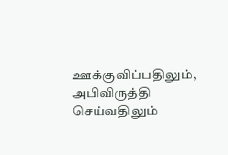ஊக்குவிப்பதிலும், அபிவிருத்தி செய்வதிலும்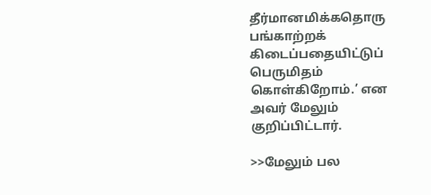தீர்மானமிக்கதொரு பங்காற்றக் கிடைப்பதையிட்டுப் பெருமிதம் கொள்கிறோம்.’ என அவர் மேலும் குறிப்பிட்டார்.

>>மேலும் பல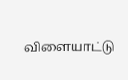விளையாட்டு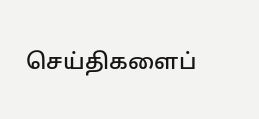செய்திகளைப்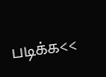படிக்க<<